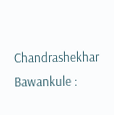Chandrashekhar Bawankule :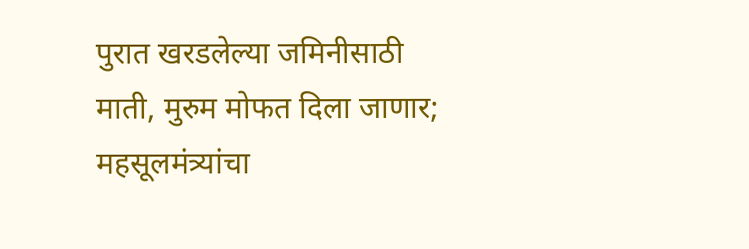पुरात खरडलेल्या जमिनीसाठी माती, मुरुम मोफत दिला जाणार; महसूलमंत्र्यांचा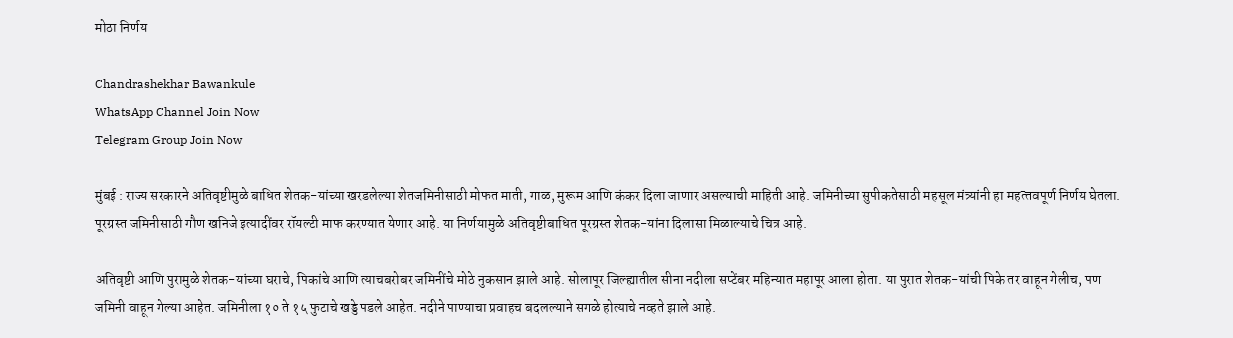मोठा निर्णय

Chandrashekhar Bawankule
WhatsApp Channel Join Now
Telegram Group Join Now

मुंबई : राज्य सरकारने अतिवृष्टीमुळे बाधित शेतक-यांच्या खरडलेल्या शेतजमिनीसाठी मोफत माती, गाळ, मुरूम आणि कंकर दिला जाणार असल्याची माहिती आहे. जमिनीच्या सुपीकतेसाठी महसूल मंत्र्यांनी हा महत्‍तवपूर्ण निर्णय घेतला. पूरग्रस्त जमिनीसाठी गौण खनिजे इत्यादींवर रॉयल्टी माफ करण्यात येणार आहे. या निर्णयामुळे अतिवृष्टीबाधित पूरग्रस्त शेतक-यांना दिलासा मिळाल्याचे चित्र आहे.

अतिवृष्टी आणि पुरामुळे शेतक-यांच्या घराचे, पिकांचे आणि त्याचबरोबर जमिनींचे मोठे नुकसान झाले आहे. सोलापूर जिल्ह्यातील सीना नदीला सप्टेंबर महिन्यात महापूर आला होता. या पुरात शेतक-यांची पिके तर वाहून गेलीच, पण जमिनी वाहून गेल्या आहेत. जमिनीला १० ते १५ फुटाचे खड्डे पडले आहेत. नदीने पाण्याचा प्रवाहच बदलल्याने सगळे होत्याचे नव्हते झाले आहे.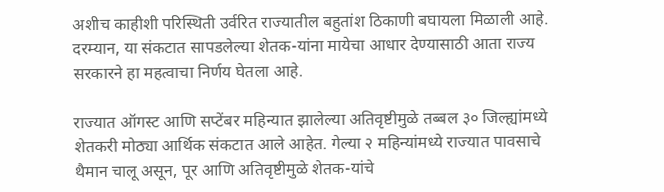अशीच काहीशी परिस्थिती उर्वरित राज्‍यातील बहुतांश ठिकाणी बघायला मिळाली आहे. दरम्यान, या संकटात सापडलेल्या शेतक-यांना मायेचा आधार देण्यासाठी आता राज्य सरकारने हा महत्वाचा निर्णय घेतला आहे.

राज्‍यात ऑगस्ट आणि सप्टेंबर महिन्यात झालेल्या अतिवृष्टीमुळे तब्बल ३० जिल्ह्यांमध्ये शेतकरी मोठ्या आर्थिक संकटात आले आहेत. गेल्या २ महिन्यांमध्ये राज्यात पावसाचे थैमान चालू असून, पूर आणि अतिवृष्टीमुळे शेतक-यांचे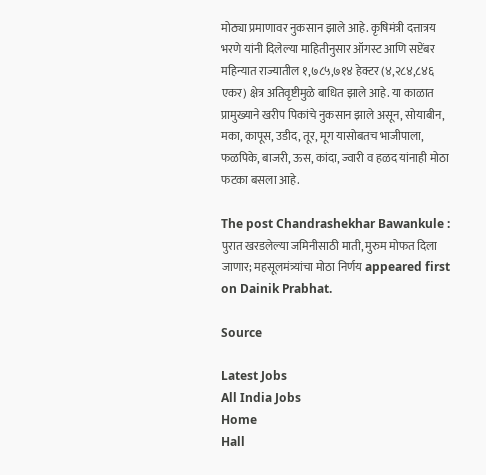मोठ्या प्रमाणावर नुकसान झाले आहे. कृषिमंत्री दत्तात्रय भरणे यांनी दिलेल्या माहितीनुसार ऑगस्ट आणि सप्टेंबर महिन्यात राज्यातील १,७८५,७१४ हेक्टर (४,२८४,८४६ एकर) क्षेत्र अतिवृष्टीमुळे बाधित झाले आहे. या काळात प्रामुख्याने खरीप पिकांचे नुकसान झाले असून, सोयाबीन, मका, कापूस, उडीद, तूर, मूग यासोबतच भाजीपाला, फळपिके, बाजरी, ऊस, कांदा, ज्वारी व हळद यांनाही मोठा फटका बसला आहे.

The post Chandrashekhar Bawankule : पुरात खरडलेल्या जमिनीसाठी माती, मुरुम मोफत दिला जाणार; महसूलमंत्र्यांचा मोठा निर्णय appeared first on Dainik Prabhat.

Source

Latest Jobs
All India Jobs
Home
Hall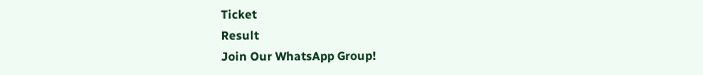Ticket
Result
Join Our WhatsApp Group!